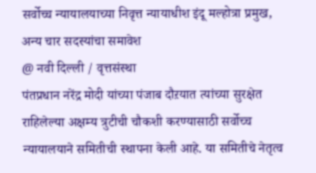सर्वोच्च न्यायालयाच्या निवृत्त न्यायाधीश इंदू मल्होत्रा प्रमुख, अन्य चार सदस्यांचा समावेश
@ नवी दिल्ली / वृत्तसंस्था
पंतप्रधान नरेंद्र मोदी यांच्या पंजाब दौऱयात त्यांच्या सुरक्षेत राहिलेल्या अक्षम्य त्रुटीची चौकशी करण्यासाठी सर्वोच्च न्यायालयाने समितीची स्थापना केली आहे. या समितीचे नेतृत्व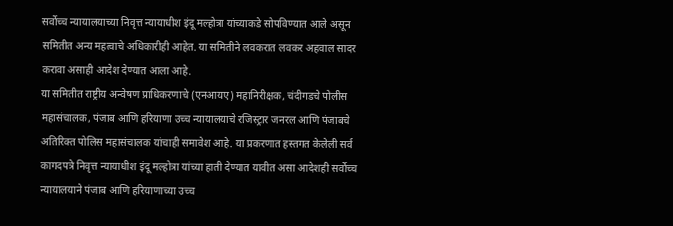सर्वोच्च न्यायालयाच्या निवृत्त न्यायाधीश इंदू मल्होत्रा यांच्याकडे सोपविण्यात आले असून समितीत अन्य महत्वाचे अधिकारीही आहेत. या समितीने लवकरात लवकर अहवाल सादर करावा असाही आदेश देण्यात आला आहे.
या समितीत राष्ट्रीय अन्वेषण प्राधिकरणाचे (एनआयए) महानिरीक्षक, चंदीगडचे पोलीस महासंचालक, पंजाब आणि हरियाणा उच्च न्यायालयाचे रजिस्ट्रार जनरल आणि पंजाबचे अतिरिक्त पोलिस महासंचालक यांचाही समावेश आहे. या प्रकरणात हस्तगत केलेली सर्व कागदपत्रे निवृत्त न्यायाधीश इंदू मल्होत्रा यांच्या हाती देण्यात यावीत असा आदेशही सर्वोच्च न्यायालयाने पंजाब आणि हरियाणाच्या उच्च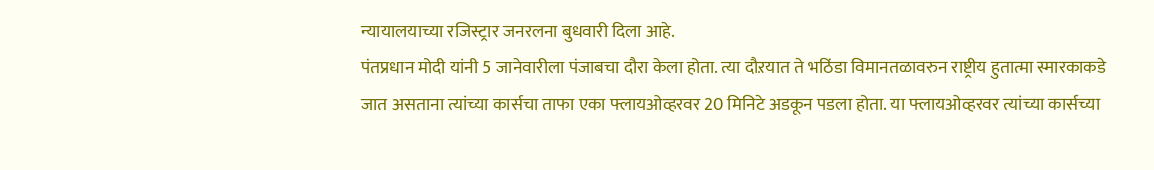न्यायालयाच्या रजिस्ट्रार जनरलना बुधवारी दिला आहे.
पंतप्रधान मोदी यांनी 5 जानेवारीला पंजाबचा दौरा केला होता. त्या दौऱयात ते भठिंडा विमानतळावरुन राष्ट्रीय हुतात्मा स्मारकाकडे जात असताना त्यांच्या कार्सचा ताफा एका फ्लायओव्हरवर 20 मिनिटे अडकून पडला होता. या फ्लायओव्हरवर त्यांच्या कार्सच्या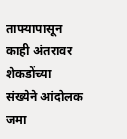ताफ्यापासून काही अंतरावर शेकडोंच्या संख्येने आंदोलक जमा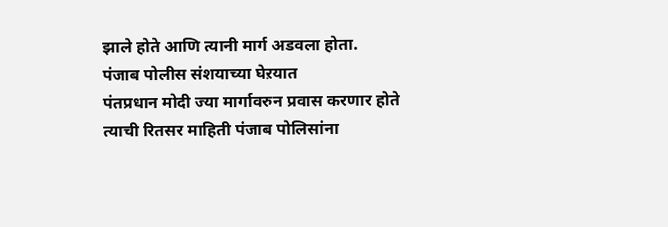झाले होते आणि त्यानी मार्ग अडवला होता.
पंजाब पोलीस संशयाच्या घेऱयात
पंतप्रधान मोदी ज्या मार्गावरुन प्रवास करणार होते त्याची रितसर माहिती पंजाब पोलिसांना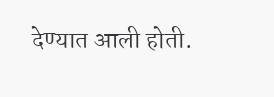देण्यात आली होती.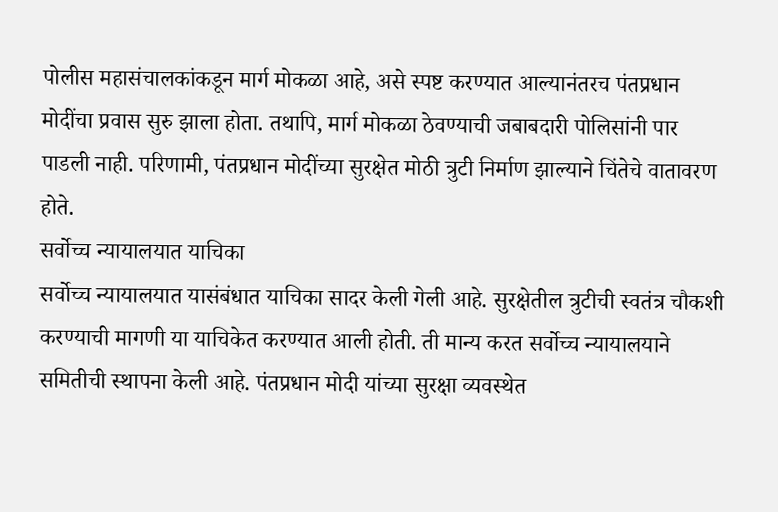पोलीस महासंचालकांकडून मार्ग मोकळा आहे, असे स्पष्ट करण्यात आल्यानंतरच पंतप्रधान मोदींचा प्रवास सुरु झाला होता. तथापि, मार्ग मोकळा ठेवण्याची जबाबदारी पोलिसांनी पार पाडली नाही. परिणामी, पंतप्रधान मोदींच्या सुरक्षेत मोठी त्रुटी निर्माण झाल्याने चिंतेचे वातावरण होते.
सर्वोच्च न्यायालयात याचिका
सर्वोच्च न्यायालयात यासंबंधात याचिका सादर केली गेली आहे. सुरक्षेतील त्रुटीची स्वतंत्र चौकशी करण्याची मागणी या याचिकेत करण्यात आली होती. ती मान्य करत सर्वोच्च न्यायालयाने समितीची स्थापना केली आहे. पंतप्रधान मोदी यांच्या सुरक्षा व्यवस्थेत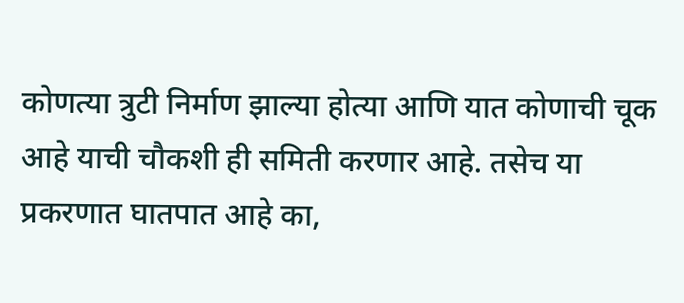कोणत्या त्रुटी निर्माण झाल्या होत्या आणि यात कोणाची चूक आहे याची चौकशी ही समिती करणार आहे. तसेच या प्रकरणात घातपात आहे का,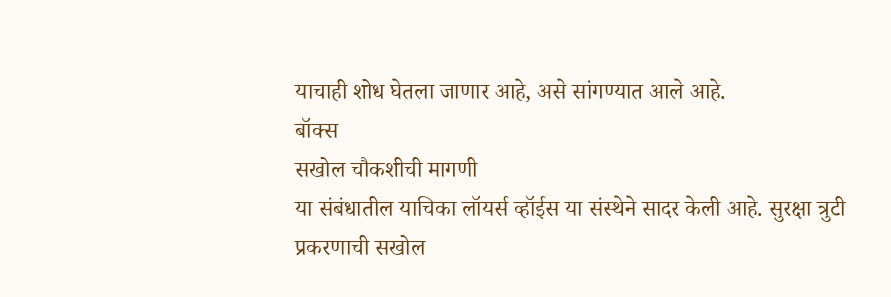याचाही शोध घेतला जाणार आहे, असे सांगण्यात आले आहे.
बॉक्स
सखोल चौकशीची मागणी
या संबंधातील याचिका लॉयर्स व्हॉईस या संस्थेने सादर केली आहे. सुरक्षा त्रुटी प्रकरणाची सखोल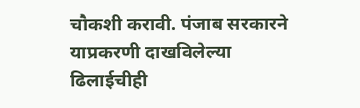चौकशी करावी. पंजाब सरकारने याप्रकरणी दाखविलेल्या ढिलाईचीही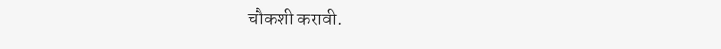चौकशी करावी.